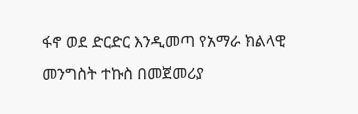ፋኖ ወደ ድርድር እንዲመጣ የአማራ ክልላዊ መንግስት ተኩስ በመጀመሪያ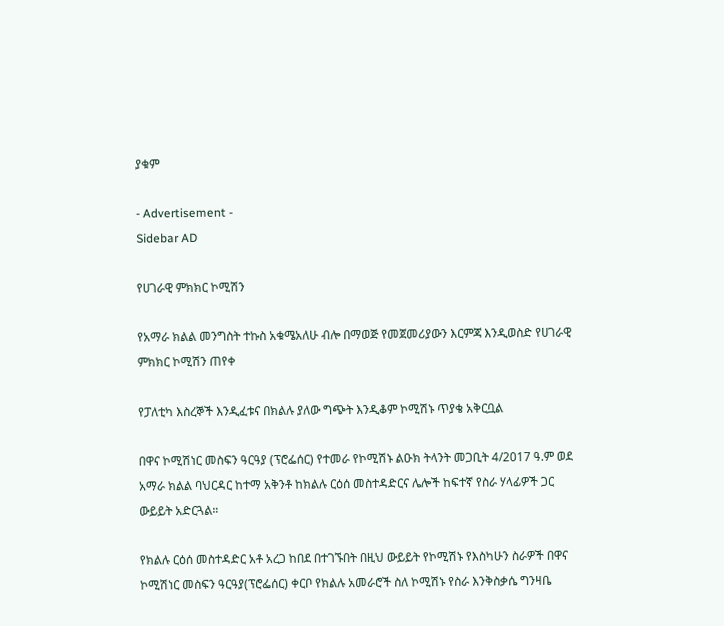ያቁም

- Advertisement -
Sidebar AD

የሀገራዊ ምክክር ኮሚሽን

የአማራ ክልል መንግስት ተኩስ አቁሜአለሁ ብሎ በማወጅ የመጀመሪያውን እርምጃ እንዲወስድ የሀገራዊ ምክክር ኮሚሽን ጠየቀ

የፓለቲካ እስረኞች እንዲፈቱና በክልሉ ያለው ግጭት እንዲቆም ኮሚሽኑ ጥያቄ አቅርቧል

በዋና ኮሚሽነር መስፍን ዓርዓያ (ፕሮፌሰር) የተመራ የኮሚሽኑ ልዑክ ትላንት መጋቢት 4/2017 ዓ.ም ወደ አማራ ክልል ባህርዳር ከተማ አቅንቶ ከክልሉ ርዕሰ መስተዳድርና ሌሎች ከፍተኛ የስራ ሃላፊዎች ጋር ውይይት አድርጓል።

የክልሉ ርዕሰ መስተዳድር አቶ አረጋ ከበደ በተገኙበት በዚህ ውይይት የኮሚሽኑ የእስካሁን ስራዎች በዋና ኮሚሽነር መስፍን ዓርዓያ(ፕሮፌሰር) ቀርቦ የክልሉ አመራሮች ስለ ኮሚሽኑ የስራ እንቅስቃሴ ግንዛቤ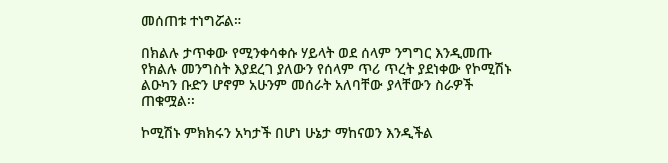መሰጠቱ ተነግሯል።

በክልሉ ታጥቀው የሚንቀሳቀሱ ሃይላት ወደ ሰላም ንግግር እንዲመጡ የክልሉ መንግስት እያደረገ ያለውን የሰላም ጥሪ ጥረት ያደነቀው የኮሚሽኑ ልዑካን ቡድን ሆኖም አሁንም መሰራት አለባቸው ያላቸውን ስራዎች ጠቁሟል፡፡

ኮሚሽኑ ምክክሩን አካታች በሆነ ሁኔታ ማከናወን እንዲችል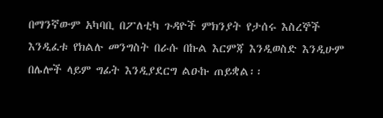በማንኛውም አካባቢ በፖለቲካ ጉዳዮች ምክንያት የታሰሩ እስረኞች እንዲፈቱ የክልሉ መንግስት በራሱ በኩል እርምጃ እንዲወስድ እንዲሁም በሌሎች ላይም ግፊት እንዲያደርግ ልዑኩ ጠይቋል፡፡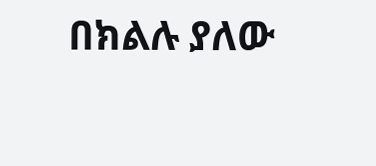በክልሉ ያለው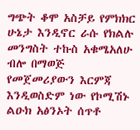ግጭት ቆሞ አስቻይ የምክክር ሁኔታ እንዲኖር ራሱ የክልሉ መንግስት ተኩስ አቁሜአለሁ ብሎ በማወጅ የመጀመሪያውን እርምጃ እንዲወስድም ነው የኮሚሽኑ ልዑክ አፅንኦት ሰጥቶ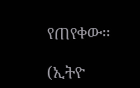የጠየቀው፡፡

(ኢትዮ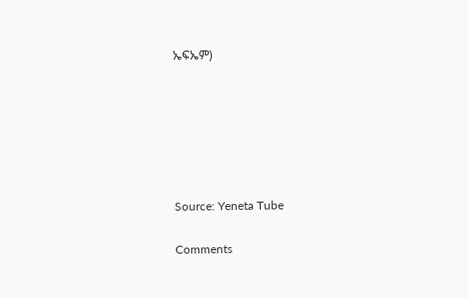ኤፍኤም)






Source: Yeneta Tube

Comments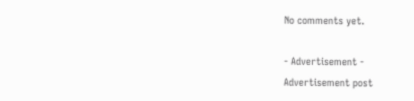No comments yet.

- Advertisement -
Advertisement post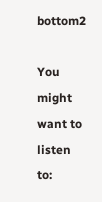bottom2

You might want to listen to: